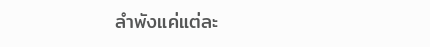ลำพังแค่แต่ละ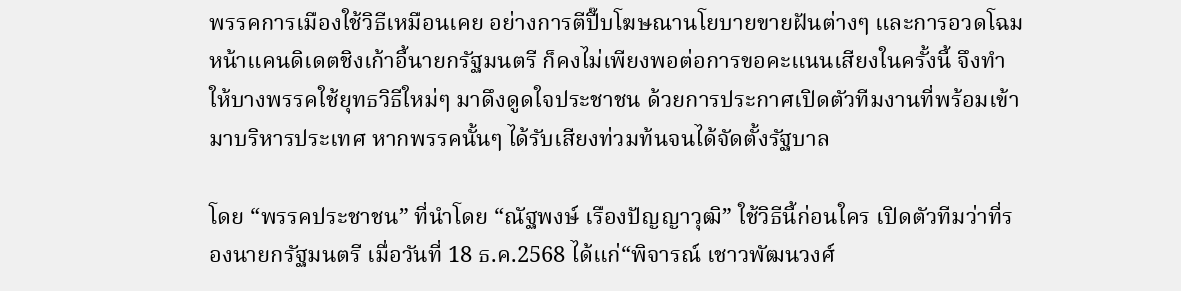พรรคการเมืองใช้วิธีเหมือนเคย อย่างการตีปี๊บโฆษณานโยบายขายฝันต่างๆ และการอวดโฉมหน้าแคนดิเดตชิงเก้าอี้นายกรัฐมนตรี ก็คงไม่เพียงพอต่อการขอคะแนนเสียงในครั้งนี้ จึงทำให้บางพรรคใช้ยุทธวิธีใหม่ๆ มาดึงดูดใจประชาชน ด้วยการประกาศเปิดตัวทีมงานที่พร้อมเข้ามาบริหารประเทศ หากพรรคนั้นๆ ได้รับเสียงท่วมท้นจนได้จัดตั้งรัฐบาล

โดย “พรรคประชาชน” ที่นำโดย “ณัฐพงษ์ เรืองปัญญาวุฒิ” ใช้วิธีนี้ก่อนใคร เปิดตัวทีมว่าที่รองนายกรัฐมนตรี เมื่อวันที่ 18 ธ.ค.2568 ได้แก่“พิจารณ์ เชาวพัฒนวงศ์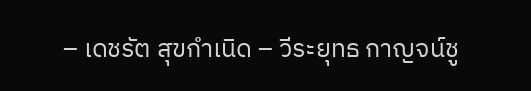– เดชรัต สุขกำเนิด – วีระยุทธ กาญจน์ชู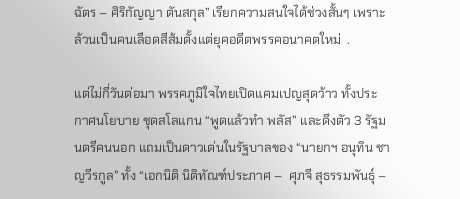ฉัตร – ศิริกัญญา ตันสกุล” เรียกความสนใจได้ช่วงสั้นๆ เพราะล้วนเป็นคนเลือดสีส้มตั้งแต่ยุคอดีตพรรคอนาคตใหม่  .

แต่ไม่กี่วันต่อมา พรรคภูมิใจไทยเปิดแคมเปญสุดว้าว ทั้งประกาศนโยบาย ชุดสโลแกน “พูดแล้วทำ พลัส” และดึงตัว 3 รัฐมนตรีคนนอก แถมเป็นดาวเด่นในรัฐบาลของ “นายกฯ อนุทิน ชาญวีรกูล” ทั้ง “เอกนิติ นิติทัณฑ์ประภาศ –  ศุภจี สุธรรมพันธุ์ –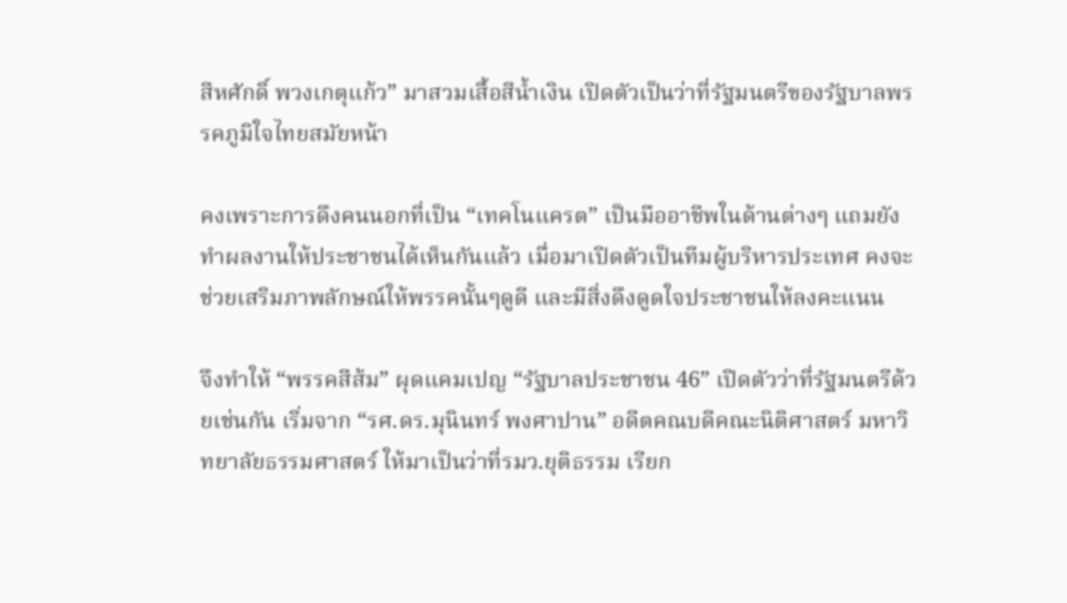สีหศักดิ์ พวงเกตุแก้ว” มาสวมเสื้อสีน้ำเงิน เปิดตัวเป็นว่าที่รัฐมนตรีของรัฐบาลพรรคภูมิใจไทยสมัยหน้า

คงเพราะการดึงคนนอกที่เป็น “เทคโนแครต” เป็นมืออาชีพในด้านต่างๆ แถมยังทำผลงานให้ประชาชนได้เห็นกันแล้ว เมื่อมาเปิดตัวเป็นทีมผู้บริหารประเทศ คงจะช่วยเสริมภาพลักษณ์ให้พรรคนั้นๆดูดี และมีสิ่งดึงดูดใจประชาชนให้ลงคะแนน

จึงทำให้ “พรรคสีส้ม” ผุดแคมเปญ “รัฐบาลประชาชน 46” เปิดตัวว่าที่รัฐมนตรีด้วยเช่นกัน เริ่มจาก “รศ.ดร.มุนินทร์ พงศาปาน” อดีตคณบดีคณะนิติศาสตร์ มหาวิทยาลัยธรรมศาสตร์ ให้มาเป็นว่าที่รมว.ยุติธรรม เรียก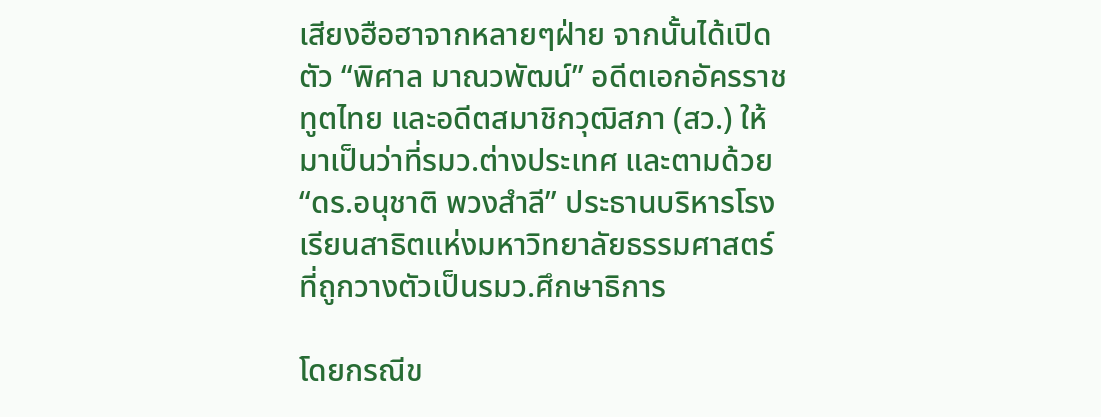เสียงฮือฮาจากหลายๆฝ่าย จากนั้นได้เปิดตัว “พิศาล มาณวพัฒน์” อดีตเอกอัครราชทูตไทย และอดีตสมาชิกวุฒิสภา (สว.) ให้มาเป็นว่าที่รมว.ต่างประเทศ และตามด้วย “ดร.อนุชาติ พวงสำลี” ประธานบริหารโรงเรียนสาธิตแห่งมหาวิทยาลัยธรรมศาสตร์ ที่ถูกวางตัวเป็นรมว.ศึกษาธิการ

โดยกรณีข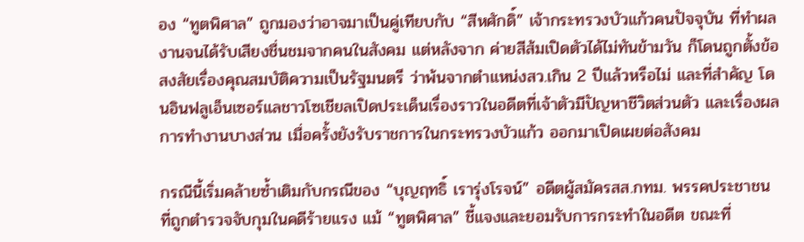อง “ทูตพิศาล” ถูกมองว่าอาจมาเป็นคู่เทียบกับ “สีหศักดิ์” เจ้ากระทรวงบัวแก้วคนปัจจุบัน ที่ทำผลงานจนได้รับเสียงชื่นชมจากคนในสังคม แต่หลังจาก ค่ายสีส้มเปิดตัวได้ไม่ทันข้ามวัน ก็โดนถูกตั้งข้อสงสัยเรื่องคุณสมบัติความเป็นรัฐมนตรี ว่าพ้นจากตำแหน่งสว.เกิน 2 ปีแล้วหรือไม่ และที่สำคัญ โดนอินฟลูเอ็นเซอร์แลชาวโซเชียลเปิดประเด็นเรื่องราวในอดีตที่เจ้าตัวมีปัญหาชีวิตส่วนตัว และเรื่องผลการทำงานบางส่วน เมื่อครั้งยังรับราชการในกระทรวงบัวแก้ว ออกมาเปิดเผยต่อสังคม

กรณีนี้เริ่มคล้ายซ้ำเติมกับกรณีของ “บุญฤทธิ์ เรารุ่งโรจน์” อดีตผู้สมัครสส.กทม. พรรคประชาชน ที่ถูกตำรวจจับกุมในคดีร้ายแรง แม้ “ทูตพิศาล” ชี้แจงและยอมรับการกระทำในอดีต ขณะที่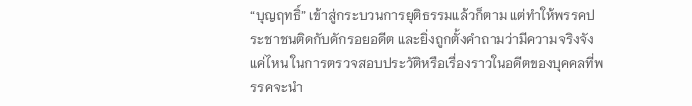“บุญฤทธิ์” เข้าสู่กระบวนการยุติธรรมแล้วก็ตาม แต่ทำให้พรรคประชาชนติดกับดักรอยอดีต และยิ่งถูกตั้งคำถามว่ามีความจริงจังแค่ไหน ในการตรวจสอบประวัติหรือเรื่องราวในอดีตของบุคคลที่พรรคจะนำ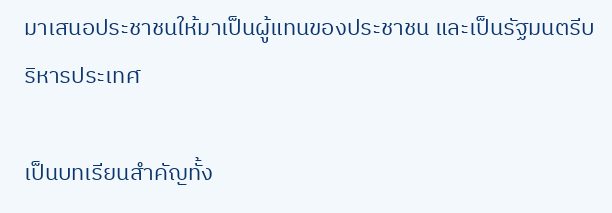มาเสนอประชาชนให้มาเป็นผู้แทนของประชาชน และเป็นรัฐมนตรีบริหารประเทศ

เป็นบทเรียนสำคัญทั้ง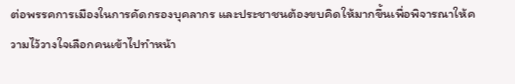ต่อพรรคการเมืองในการคัดกรองบุคลากร และประชาชนต้องขบคิดให้มากขึ้นเพื่อพิจารณาให้ความไว้วางใจเลือกคนเข้าไปทำหน้า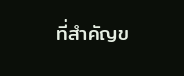ที่สำคัญข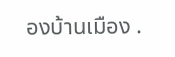องบ้านเมือง .